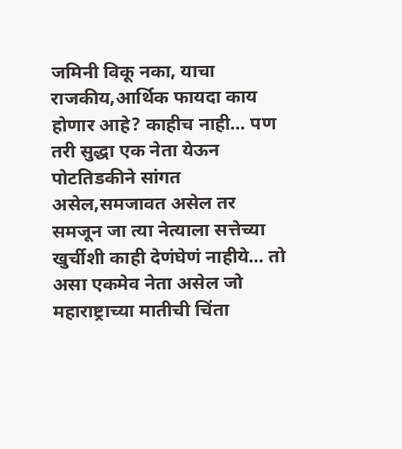जमिनी विकू नका, याचा राजकीय,आर्थिक फायदा काय होणार आहे? काहीच नाही… पण तरी सुद्धा एक नेता येऊन पोटतिडकीने सांगत असेल,समजावत असेल तर समजून जा त्या नेत्याला सत्तेच्या खुर्चीशी काही देणंघेणं नाहीये… तो असा एकमेव नेता असेल जो महाराष्ट्राच्या मातीची चिंता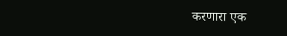करणारा एक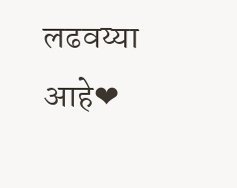लढवय्या आहे❤